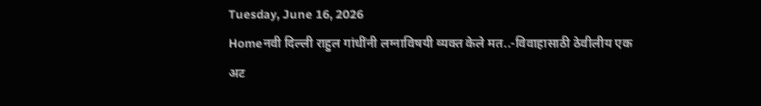Tuesday, June 16, 2026
Homeनवी दिल्ली राहुल गांधींनी लग्नाविषयी व्यक्त केले मत..-विवाहासाठी ठेवीलीय एक अट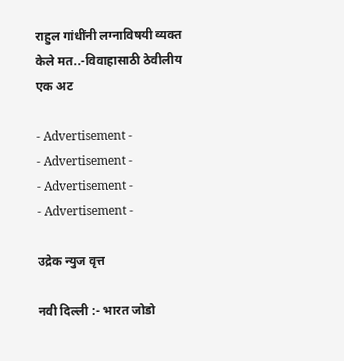राहुल गांधींनी लग्नाविषयी व्यक्त केले मत..-विवाहासाठी ठेवीलीय एक अट

- Advertisement -
- Advertisement -
- Advertisement -
- Advertisement -

उद्रेक न्युज वृत्त

नवी दिल्ली :- भारत जोडो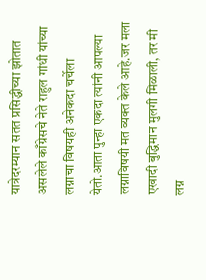यात्रेदरम्यान सतत प्रसिद्धीच्या झोतात असलेले काँग्रेसचे नेते राहुल गांधी यांच्या लग्नाचा विषयही अनेकदा चर्चेला येतो.आता पुन्हा एकदा त्यांनी आपल्या लग्नाविषयी मत व्यक्त केले आहे.जर मला एखादी बुद्धिमान मुलगी मिळाली, तर मी लग्न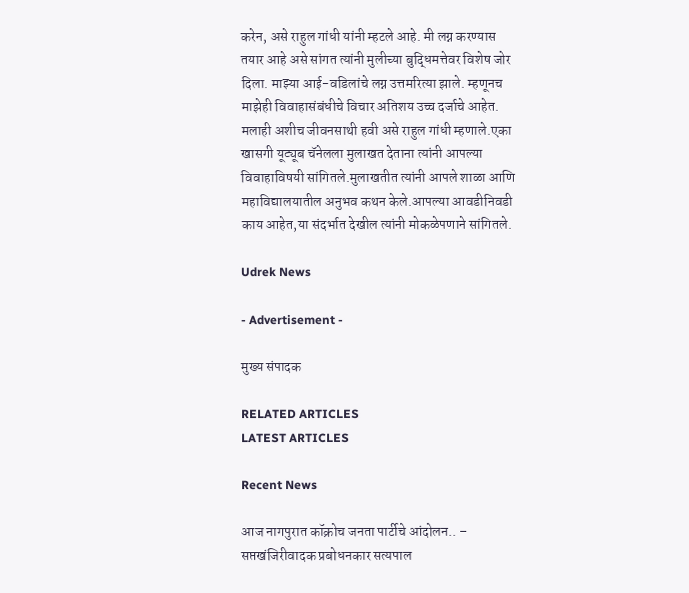करेन, असे राहुल गांधी यांनी म्हटले आहे. मी लग्न करण्यास तयार आहे असे सांगत त्यांनी मुलीच्या बुद्धिमत्तेवर विशेष जोर दिला. माझ्या आई-वडिलांचे लग्न उत्तमरित्या झाले. म्हणूनच माझेही विवाहासंबंधीचे विचार अतिशय उच्च दर्जाचे आहेत. मलाही अशीच जीवनसाथी हवी असे राहुल गांधी म्हणाले.एका खासगी यूट्यूब चॅनेलला मुलाखत देताना त्यांनी आपल्या विवाहाविषयी सांगितले.मुलाखतीत त्यांनी आपले शाळा आणि महाविद्यालयातील अनुभव कथन केले.आपल्या आवडीनिवडी काय आहेत,या संदर्भात देखील त्यांनी मोकळेपणाने सांगितले.

Udrek News

- Advertisement -

मुख्य संपादक

RELATED ARTICLES
LATEST ARTICLES

Recent News

आज नागपुरात कॉक्रोच जनता पार्टीचे आंदोलन.. – सप्तखंजिरीवादक प्रबोधनकार सत्यपाल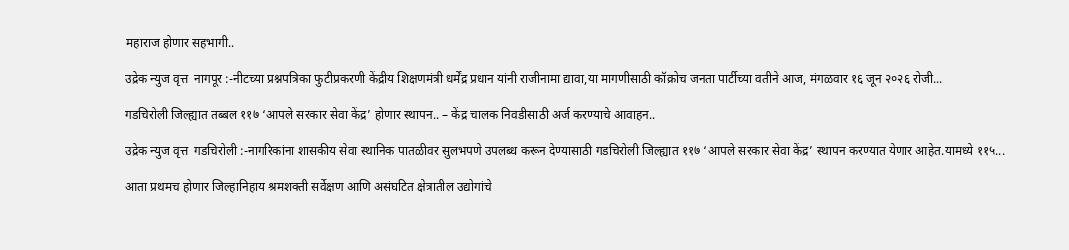महाराज होणार सहभागी..

उद्रेक न्युज वृत्त  नागपूर :-नीटच्या प्रश्नपत्रिका फुटीप्रकरणी केंद्रीय शिक्षणमंत्री धर्मेंद्र प्रधान यांनी राजीनामा द्यावा,या मागणीसाठी कॉक्रोच जनता पार्टीच्या वतीने आज, मंगळवार १६ जून २०२६ रोजी...

गडचिरोली जिल्ह्यात तब्बल ११७ ‘आपले सरकार सेवा केंद्र’ होणार स्थापन.. – केंद्र चालक निवडीसाठी अर्ज करण्याचे आवाहन..

उद्रेक न्युज वृत्त  गडचिरोली :-नागरिकांना शासकीय सेवा स्थानिक पातळीवर सुलभपणे उपलब्ध करून देण्यासाठी गडचिरोली जिल्ह्यात ११७ ‘आपले सरकार सेवा केंद्र’ स्थापन करण्यात येणार आहेत.यामध्ये ११५...

आता प्रथमच होणार जिल्हानिहाय श्रमशक्ती सर्वेक्षण आणि असंघटित क्षेत्रातील उद्योगांचे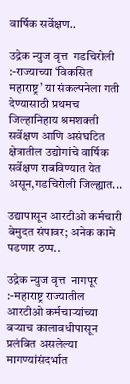वार्षिक सर्वेक्षण..

उद्रेक न्युज वृत्त  गडचिरोली :-राज्याच्या ‘विकसित महाराष्ट्र’ या संकल्पनेला गती देण्यासाठी प्रथमच जिल्हानिहाय श्रमशक्ती सर्वेक्षण आणि असंघटित क्षेत्रातील उद्योगांचे वार्षिक सर्वेक्षण राबविण्यात येत असून,गडचिरोली जिल्ह्यात...

उद्यापासून आरटीओ कर्मचारी बेमुदत संपावर; अनेक कामे पडणार ठप्प..

उद्रेक न्युज वृत्त  नागपूर :-महाराष्ट्र राज्यातील आरटीओ कर्मचाऱ्यांच्या बऱ्याच कालावधीपासून प्रलंबित असलेल्या मागण्यांसंदर्भात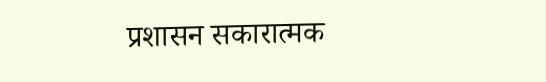प्रशासन सकारात्मक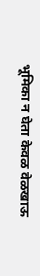भूमिका न घेता केवळ वेळखाऊ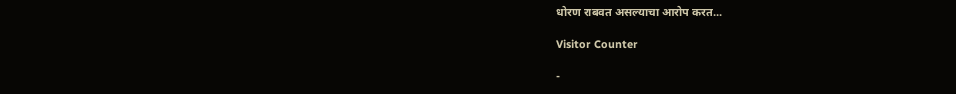धोरण राबवत असल्याचा आरोप करत...

Visitor Counter

-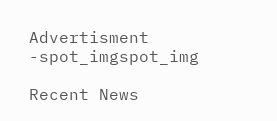Advertisment -spot_imgspot_img

Recent News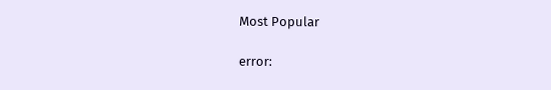Most Popular

error: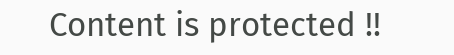Content is protected !!